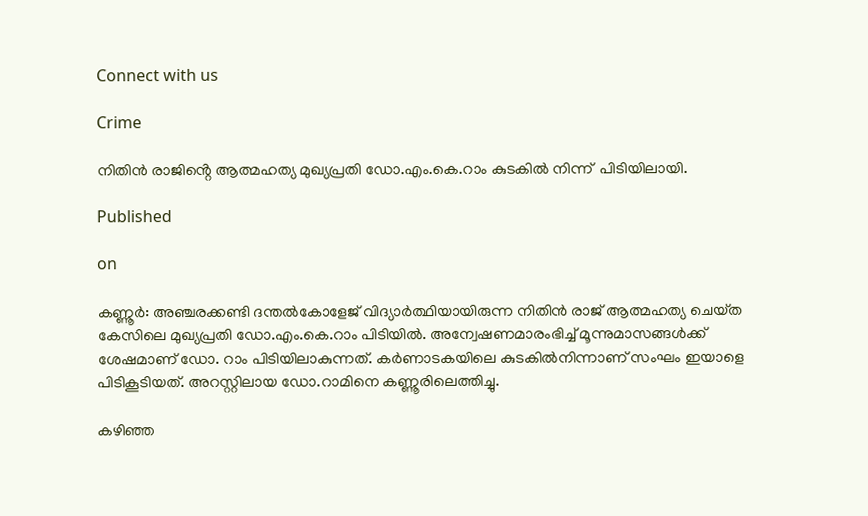Connect with us

Crime

നിതിൻ രാജിൻ്റെ ആത്മഹത്യ മുഖ്യപ്രതി ഡോ.എം.കെ.റാം കുടകിൽ നിന്ന്  പിടിയിലായി.

Published

on

കണ്ണൂർ: അഞ്ചരക്കണ്ടി ദന്തൽകോളേജ് വിദ്യാർത്ഥിയായിരുന്ന നിതിൻ രാജ് ആത്മഹത്യ ചെയ്‌ത കേസിലെ മുഖ്യപ്രതി ഡോ.എം.കെ.റാം പിടിയിൽ. അന്വേഷണമാരംഭിച്ച് മൂന്നുമാസങ്ങൾക്ക് ശേഷമാണ് ഡോ. റാം പിടിയിലാകുന്നത്. കർണാടകയിലെ കുടകിൽനിന്നാണ് സംഘം ഇയാളെ പിടികൂടിയത്. അറസ്റ്റിലായ ഡോ.റാമിനെ കണ്ണൂരിലെത്തിച്ചു.

കഴിഞ്ഞ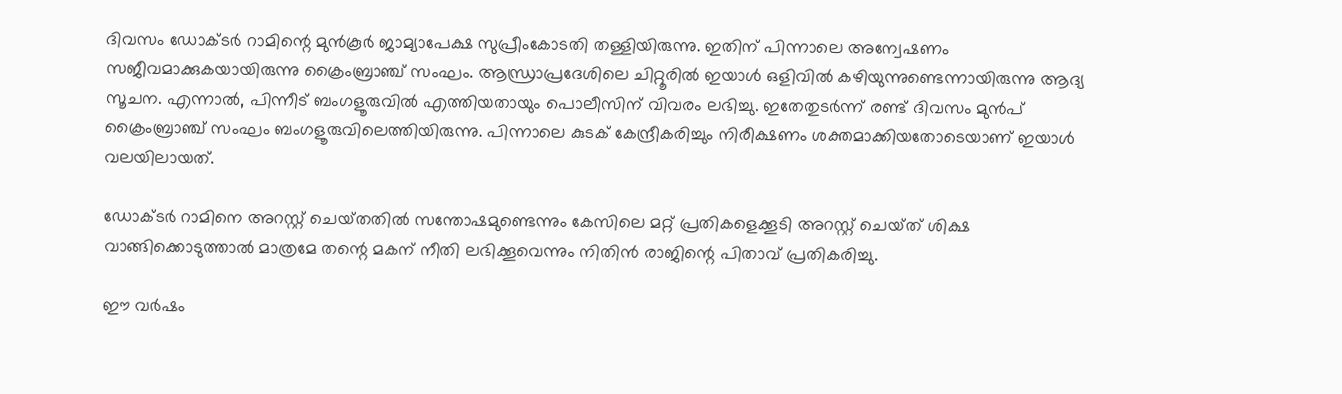ദിവസം ഡോക്‌ടർ റാമിന്റെ മുൻകൂർ ജാമ്യാപേക്ഷ സുപ്രീംകോടതി തള്ളിയിരുന്നു. ഇതിന് പിന്നാലെ അന്വേഷണം സജീവമാക്കുകയായിരുന്നു ക്രൈംബ്രാഞ്ച് സംഘം. ആന്ധ്രാപ്രദേശിലെ ചിറ്റൂരിൽ ഇയാൾ ഒളിവിൽ കഴിയുന്നുണ്ടെന്നായിരുന്നു ആദ്യ സൂചന. എന്നാൽ, പിന്നീട് ബംഗളൂരുവിൽ എത്തിയതായും പൊലീസിന് വിവരം ലഭിച്ചു. ഇതേതുടർന്ന് രണ്ട് ദിവസം മുൻപ് ക്രൈംബ്രാഞ്ച് സംഘം ബംഗളൂരുവിലെത്തിയിരുന്നു. പിന്നാലെ കുടക് കേന്ദ്രീകരിച്ചും നിരീക്ഷണം ശക്തമാക്കിയതോടെയാണ് ഇയാൾ വലയിലായത്.

ഡോക്‌ടർ റാമിനെ അറസ്റ്റ് ചെയ്‌തതിൽ സന്തോഷമുണ്ടെന്നും കേസിലെ മറ്റ് പ്രതികളെക്കൂടി അറസ്റ്റ് ചെയ്‌ത് ശിക്ഷ വാങ്ങിക്കൊടുത്താൽ മാത്രമേ തന്റെ മകന് നീതി ലഭിക്കൂവെന്നും നിതിൻ രാജിന്റെ പിതാവ് പ്രതികരിച്ചു.

ഈ വർഷം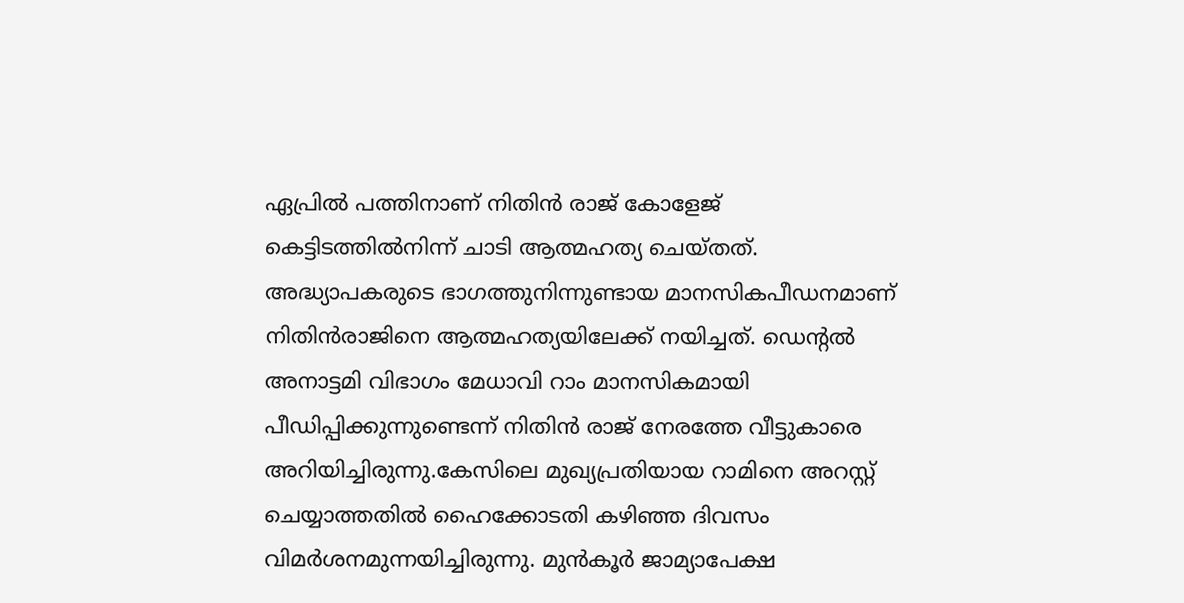ഏപ്രിൽ പത്തിനാണ് നിതിൻ രാജ് കോളേജ്‌ കെട്ടിടത്തിൽനിന്ന് ചാടി ആത്മഹത്യ ചെയ്‌തത്. അദ്ധ്യാപകരുടെ ഭാഗത്തുനിന്നുണ്ടായ മാനസികപീഡനമാണ് നിതിൻരാജിനെ ആത്മഹത്യയിലേക്ക് നയിച്ചത്. ഡെന്റൽ അനാട്ടമി വിഭാഗം മേധാവി റാം മാനസികമായി പീഡിപ്പിക്കുന്നുണ്ടെന്ന് നിതിൻ രാജ് നേരത്തേ വീട്ടുകാരെ അറിയിച്ചിരുന്നു.കേസിലെ മുഖ്യപ്രതിയായ റാമിനെ അറസ്റ്റ് ചെയ്യാത്തതില്‍ ഹൈക്കോടതി കഴിഞ്ഞ ദിവസം വിമര്‍ശനമുന്നയിച്ചിരുന്നു. മുൻകൂർ ജാമ്യാപേക്ഷ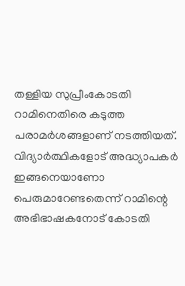തള്ളിയ സുപ്രീംകോടതി റാമിനെതിരെ കടുത്ത പരാമർശങ്ങളാണ് നടത്തിയത്. വിദ്യാർത്ഥികളോട് അദ്ധ്യാപകർ ഇങ്ങനെയാണോ പെരുമാറേണ്ടതെന്ന് റാമിന്റെ അഭിഭാഷകനോട് കോടതി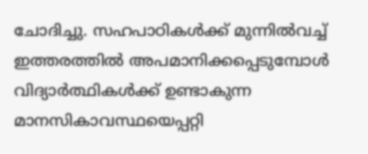ചോദിച്ചു. സഹപാഠികൾക്ക് മുന്നിൽവച്ച് ഇത്തരത്തിൽ അപമാനിക്കപ്പെടുമ്പോൾ വിദ്യാർത്ഥികൾക്ക് ഉണ്ടാകുന്ന മാനസികാവസ്ഥയെപ്പറ്റി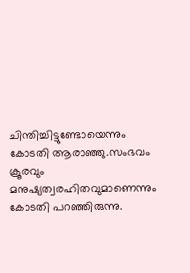ചിന്തിച്ചിട്ടുണ്ടോയെന്നും കോടതി ആരാഞ്ഞു.സംഭവം ക്രൂരവും മനുഷ്യത്വരഹിതവുമാണെന്നും കോടതി പറഞ്ഞിരുന്നു.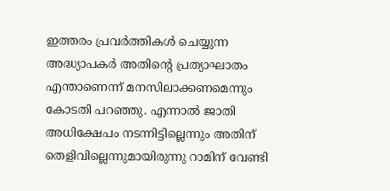ഇത്തരം പ്രവർത്തികൾ ചെയ്യുന്ന അദ്ധ്യാപകർ അതിന്റെ പ്രത്യാഘാതം എന്താണെന്ന് മനസിലാക്കണമെന്നും കോടതി പറഞ്ഞു. എന്നാൽ ജാതി അധിക്ഷേപം നടന്നിട്ടില്ലെന്നും അതിന് തെളിവില്ലെന്നുമായിരുന്നു റാമിന് വേണ്ടി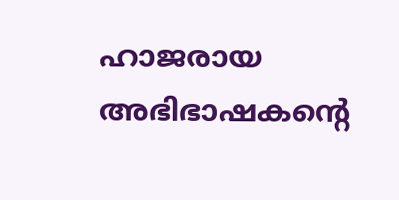ഹാജരായ അഭിഭാഷകന്റെ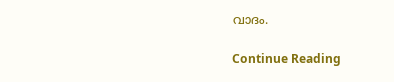വാദം.

Continue Reading